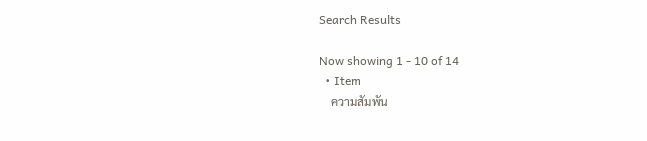Search Results

Now showing 1 - 10 of 14
  • Item
    ความสัมพัน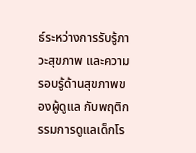ธ์ระหว่างการรับรู้ภาวะสุขภาพ และความรอบรู้ด้านสุขภาพของผู้ดูแล กับพฤติกรรมการดูแลเด็กโร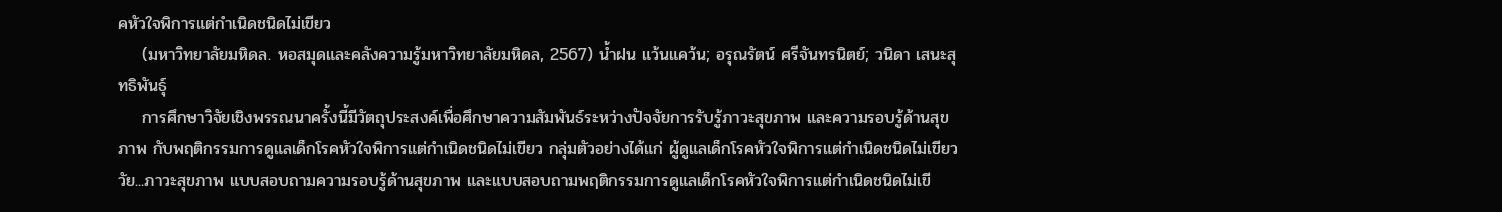คหัวใจพิการแต่กำเนิดชนิดไม่เขียว
    (มหาวิทยาลัยมหิดล. หอสมุดและคลังความรู้มหาวิทยาลัยมหิดล, 2567) น้ำฝน แว้นแคว้น; อรุณรัตน์ ศรีจันทรนิตย์; วนิดา เสนะสุทธิพันธุ์
    การศึกษาวิจัยเชิงพรรณนาครั้งนี้มีวัตถุประสงค์เพื่อศึกษาความสัมพันธ์ระหว่างปัจจัยการรับรู้ภาวะสุขภาพ และความรอบรู้ด้านสุขภาพ กับพฤติกรรมการดูแลเด็กโรคหัวใจพิการแต่กำเนิดชนิดไม่เขียว กลุ่มตัวอย่างได้แก่ ผู้ดูแลเด็กโรคหัวใจพิการแต่กำเนิดชนิดไม่เขียววัย...ภาวะสุขภาพ แบบสอบถามความรอบรู้ด้านสุขภาพ และแบบสอบถามพฤติกรรมการดูแลเด็กโรคหัวใจพิการแต่กำเนิดชนิดไม่เขี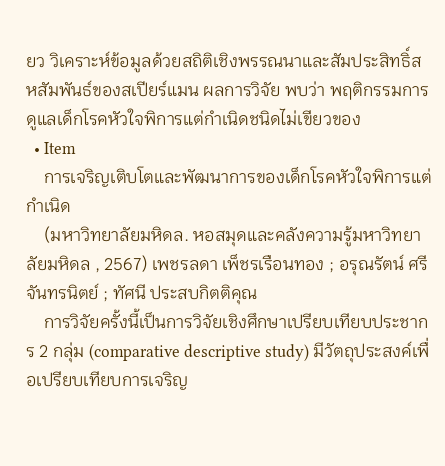ยว วิเคราะห์ข้อมูลด้วยสถิติเชิงพรรณนาและสัมประสิทธิ์สหสัมพันธ์ของสเปียร์แมน ผลการวิจัย พบว่า พฤติกรรมการดูแลเด็กโรคหัวใจพิการแต่กำเนิดชนิดไม่เขียวของ
  • Item
    การเจริญเติบโตและพัฒนาการของเด็กโรคหัวใจพิการแต่กำเนิด
    (มหาวิทยาลัยมหิดล. หอสมุดและคลังความรู้มหาวิทยาลัยมหิดล , 2567) เพชรลดา เพ็ชรเรือนทอง ; อรุณรัตน์ ศรีจันทรนิตย์ ; ทัศนี ประสบกิตติคุณ
    การวิจัยครั้งนี้เป็นการวิจัยเชิงศึกษาเปรียบเทียบประชากร 2 กลุ่ม (comparative descriptive study) มีวัตถุประสงค์เพื่อเปรียบเทียบการเจริญ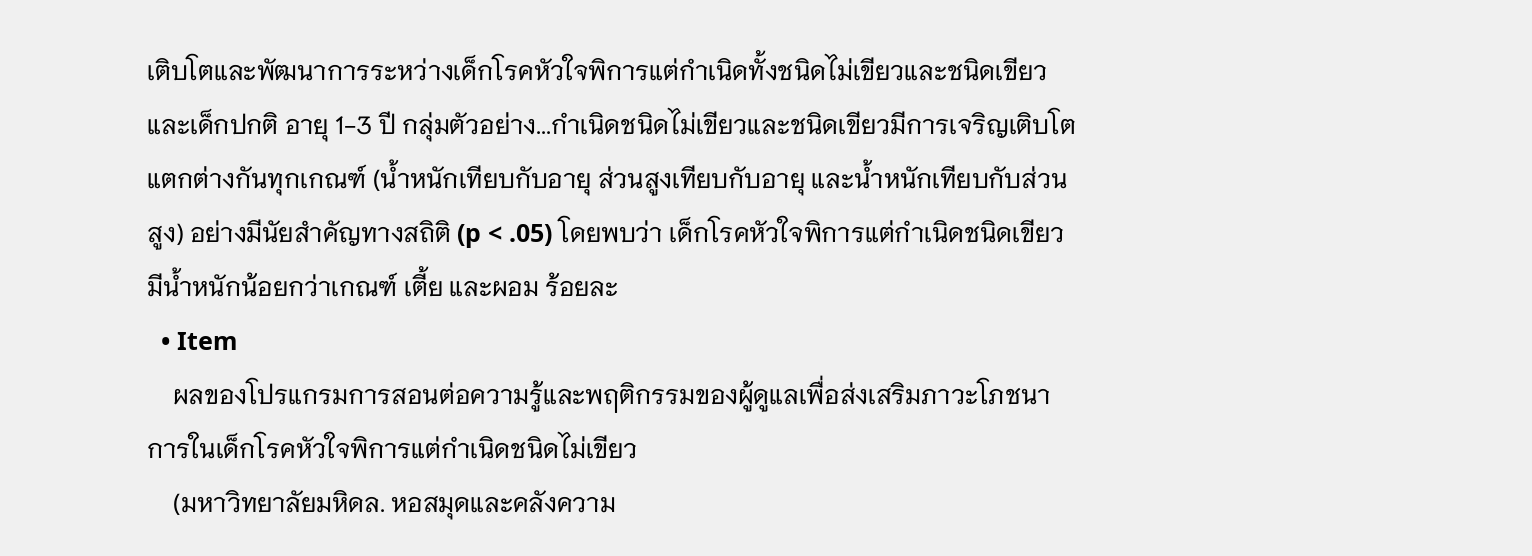เติบโตและพัฒนาการระหว่างเด็กโรคหัวใจพิการแต่กำเนิดทั้งชนิดไม่เขียวและชนิดเขียวและเด็กปกติ อายุ 1-3 ปี กลุ่มตัวอย่าง...กำเนิดชนิดไม่เขียวและชนิดเขียวมีการเจริญเติบโตแตกต่างกันทุกเกณฑ์ (น้ำหนักเทียบกับอายุ ส่วนสูงเทียบกับอายุ และน้ำหนักเทียบกับส่วนสูง) อย่างมีนัยสำคัญทางสถิติ (p < .05) โดยพบว่า เด็กโรคหัวใจพิการแต่กำเนิดชนิดเขียวมีน้ำหนักน้อยกว่าเกณฑ์ เตี้ย และผอม ร้อยละ
  • Item
    ผลของโปรแกรมการสอนต่อความรู้และพฤติกรรมของผู้ดูแลเพื่อส่งเสริมภาวะโภชนาการในเด็กโรคหัวใจพิการแต่กำเนิดชนิดไม่เขียว
    (มหาวิทยาลัยมหิดล. หอสมุดและคลังความ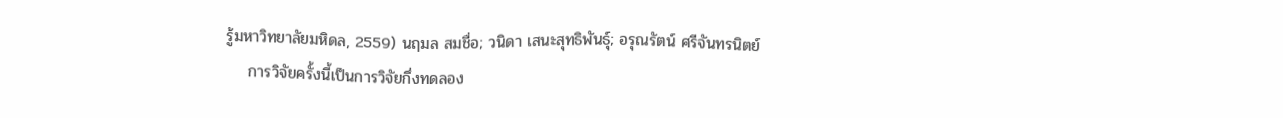รู้มหาวิทยาลัยมหิดล, 2559) นฤมล สมชื่อ; วนิดา เสนะสุทธิพันธุ์; อรุณรัตน์ ศรีจันทรนิตย์
    การวิจัยครั้งนี้เป็นการวิจัยกึ่งทดลอง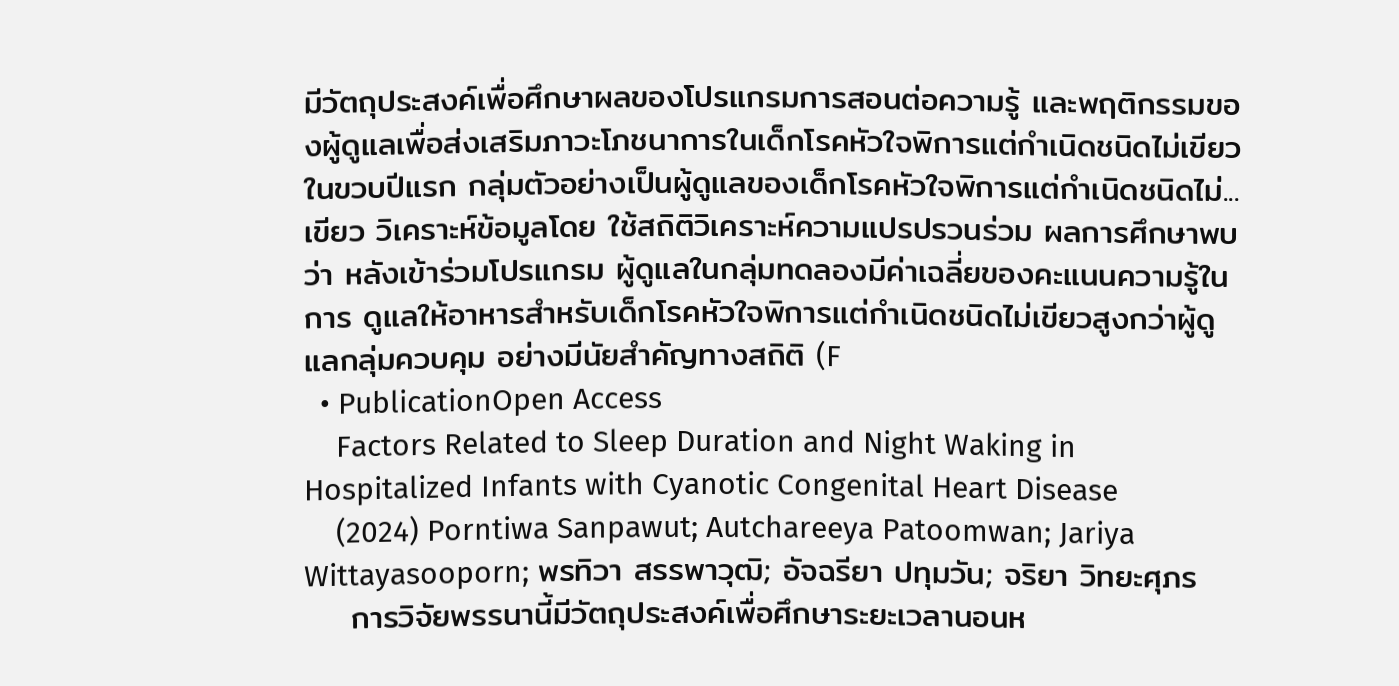มีวัตถุประสงค์เพื่อศึกษาผลของโปรแกรมการสอนต่อความรู้ และพฤติกรรมของผู้ดูแลเพื่อส่งเสริมภาวะโภชนาการในเด็กโรคหัวใจพิการแต่กำเนิดชนิดไม่เขียว ในขวบปีแรก กลุ่มตัวอย่างเป็นผู้ดูแลของเด็กโรคหัวใจพิการแต่กำเนิดชนิดไม่...เขียว วิเคราะห์ข้อมูลโดย ใช้สถิติวิเคราะห์ความแปรปรวนร่วม ผลการศึกษาพบว่า หลังเข้าร่วมโปรแกรม ผู้ดูแลในกลุ่มทดลองมีค่าเฉลี่ยของคะแนนความรู้ในการ ดูแลให้อาหารสำหรับเด็กโรคหัวใจพิการแต่กำเนิดชนิดไม่เขียวสูงกว่าผู้ดูแลกลุ่มควบคุม อย่างมีนัยสำคัญทางสถิติ (F
  • PublicationOpen Access
    Factors Related to Sleep Duration and Night Waking in Hospitalized Infants with Cyanotic Congenital Heart Disease
    (2024) Porntiwa Sanpawut; Autchareeya Patoomwan; Jariya Wittayasooporn; พรทิวา สรรพาวุฒิ; อัจฉรียา ปทุมวัน; จริยา วิทยะศุภร
    การวิจัยพรรนานี้มีวัตถุประสงค์เพื่อศึกษาระยะเวลานอนห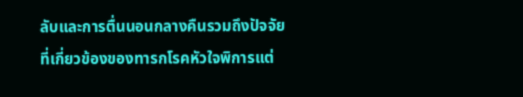ลับและการตื่นนอนกลางคืนรวมถึงปัจจัยที่เกี่ยวข้องของทารกโรคหัวใจพิการแต่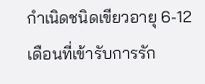กำเนิดชนิดเขียวอายุ 6-12 เดือนที่เข้ารับการรัก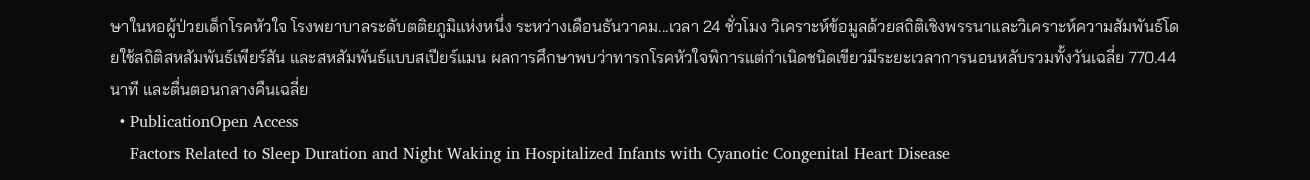ษาในหอผู้ป่วยเด็กโรคหัวใจ โรงพยาบาลระดับตติยภูมิแห่งหนึ่ง ระหว่างเดือนธันวาคม...เวลา 24 ชั่วโมง วิเคราะห์ข้อมูลด้วยสถิติเชิงพรรนาและวิเคราะห์ความสัมพันธ์โดยใช้สถิติสหสัมพันธ์เพียร์สัน และสหสัมพันธ์แบบสเปียร์แมน ผลการศึกษาพบว่าทารกโรคหัวใจพิการแต่กำเนิดชนิดเขียวมีระยะเวลาการนอนหลับรวมทั้งวันเฉลี่ย 770.44 นาที และตื่นตอนกลางคืนเฉลี่ย
  • PublicationOpen Access
    Factors Related to Sleep Duration and Night Waking in Hospitalized Infants with Cyanotic Congenital Heart Disease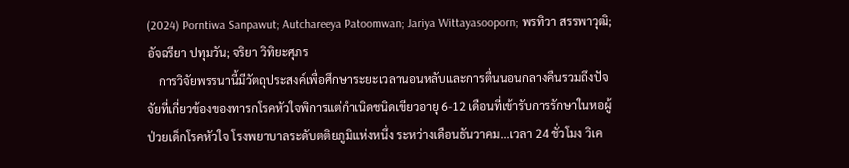(2024) Porntiwa Sanpawut; Autchareeya Patoomwan; Jariya Wittayasooporn; พรทิวา สรรพาวุฒิ; อัจฉรียา ปทุมวัน; จริยา วิทิยะศุภร
    การวิจัยพรรนานี้มีวัตถุประสงค์เพื่อศึกษาระยะเวลานอนหลับและการตื่นนอนกลางคืนรวมถึงปัจจัยที่เกี่ยวข้องของทารกโรคหัวใจพิการแต่กำเนิดชนิดเขียวอายุ 6-12 เดือนที่เข้ารับการรักษาในหอผู้ป่วยเด็กโรคหัวใจ โรงพยาบาลระดับตติยภูมิแห่งหนึ่ง ระหว่างเดือนธันวาคม...เวลา 24 ชั่วโมง วิเค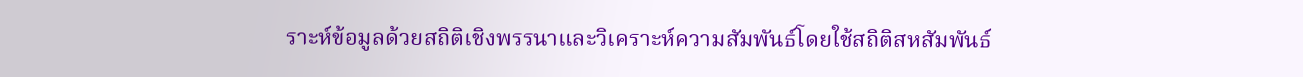ราะห์ข้อมูลด้วยสถิติเชิงพรรนาและวิเคราะห์ความสัมพันธ์โดยใช้สถิติสหสัมพันธ์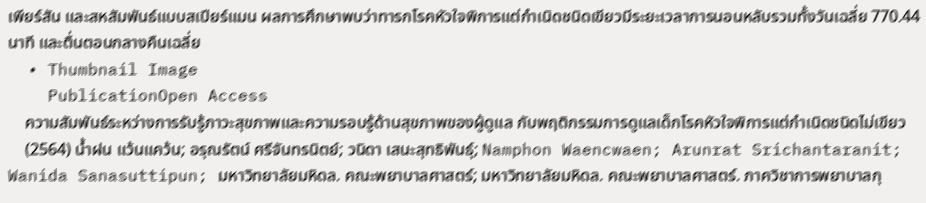เพียร์สัน และสหสัมพันธ์แบบสเปียร์แมน ผลการศึกษาพบว่าทารกโรคหัวใจพิการแต่กำเนิดชนิดเขียวมีระยะเวลาการนอนหลับรวมทั้งวันเฉลี่ย 770.44 นาที และตื่นตอนกลางคืนเฉลี่ย
  • Thumbnail Image
    PublicationOpen Access
    ความสัมพันธ์ระหว่างการรับรู้ภาวะสุขภาพและความรอบรู้ด้านสุขภาพของผู้ดูแล กับพฤติกรรมการดูแลเด็กโรคหัวใจพิการแต่กำเนิดชนิดไม่เขียว
    (2564) น้ำฝน แว้นแคว้น; อรุณรัตน์ ศรีจันทรนิตย์; วนิดา เสนะสุทธิพันธุ์; Namphon Waencwaen; Arunrat Srichantaranit; Wanida Sanasuttipun; มหาวิทยาลัยมหิดล. คณะพยาบาลศาสตร์; มหาวิทยาลัยมหิดล. คณะพยาบาลศาสตร์. ภาควิชาการพยาบาลกุ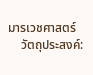มารเวชศาสตร์
    วัตถุประสงค์: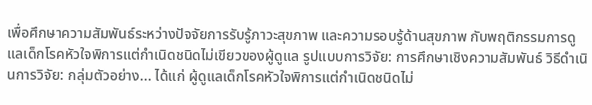เพื่อศึกษาความสัมพันธ์ระหว่างปัจจัยการรับรู้ภาวะสุขภาพ และความรอบรู้ด้านสุขภาพ กับพฤติกรรมการดูแลเด็กโรคหัวใจพิการแต่กำเนิดชนิดไม่เขียวของผู้ดูแล รูปแบบการวิจัย: การศึกษาเชิงความสัมพันธ์ วิธีดำเนินการวิจัย: กลุ่มตัวอย่าง... ได้แก่ ผู้ดูแลเด็กโรคหัวใจพิการแต่กำเนิดชนิดไม่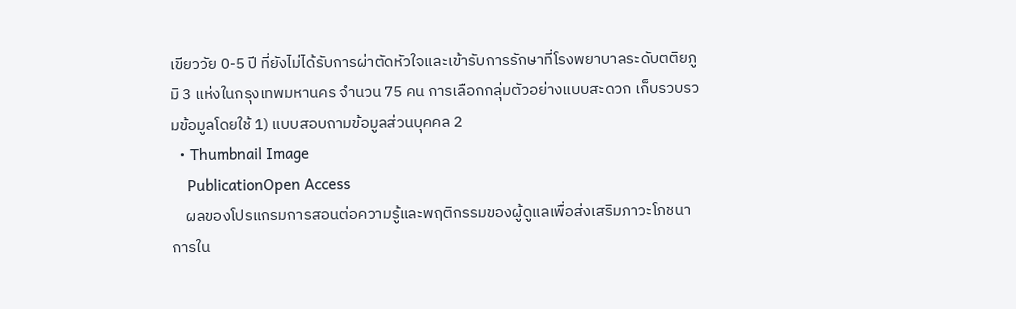เขียววัย 0-5 ปี ที่ยังไม่ได้รับการผ่าตัดหัวใจและเข้ารับการรักษาที่โรงพยาบาลระดับตติยภูมิ 3 แห่งในกรุงเทพมหานคร จำนวน 75 คน การเลือกกลุ่มตัวอย่างแบบสะดวก เก็บรวบรวมข้อมูลโดยใช้ 1) แบบสอบถามข้อมูลส่วนบุคคล 2
  • Thumbnail Image
    PublicationOpen Access
    ผลของโปรแกรมการสอนต่อความรู้และพฤติกรรมของผู้ดูแลเพื่อส่งเสริมภาวะโภชนาการใน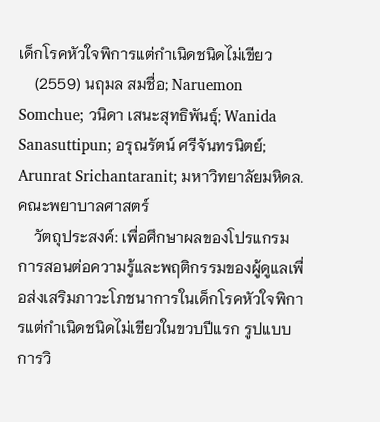เด็กโรคหัวใจพิการแต่กำเนิดชนิดไม่เขียว
    (2559) นฤมล สมชื่อ; Naruemon Somchue; วนิดา เสนะสุทธิพันธุ์; Wanida Sanasuttipun; อรุณรัตน์ ศรีจันทรนิตย์; Arunrat Srichantaranit; มหาวิทยาลัยมหิดล. คณะพยาบาลศาสตร์
    วัตถุประสงค์: เพื่อศึกษาผลของโปรแกรมการสอนต่อความรู้และพฤติกรรมของผู้ดูแลเพื่อส่งเสริมภาวะโภชนาการในเด็กโรคหัวใจพิการแต่กำเนิดชนิดไม่เขียวในขวบปีแรก รูปแบบการวิ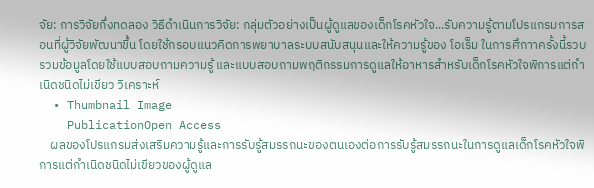จัย: การวิจัยกึ่งทดลอง วิธีดำเนินการวิจัย: กลุ่มตัวอย่างเป็นผู้ดูแลของเด็กโรคหัวใจ...รับความรู้ตามโปรแกรมการสอนที่ผู้วิจัยพัฒนาขึ้น โดยใช้กรอบแนวคิดการพยาบาลระบบสนับสนุนและให้ความรู้ของ โอเร็ม ในการศึกาาครั้งนี้รวบรวมข้อมูลโดยใช้แบบสอบถามความรู้ และแบบสอบถามพฤติกรรมการดูแลให้อาหารสำหรับเด็กโรคหัวใจพิการแต่กำเนิดชนิดไม่เขียว วิเคราะห์
  • Thumbnail Image
    PublicationOpen Access
    ผลของโปรแกรมส่งเสริมความรู้และการรับรู้สมรรถนะของตนเองต่อการรับรู้สมรรถนะในการดูแลเด็กโรคหัวใจพิการแต่กําเนิดชนิดไม่เขียวของผู้ดูแล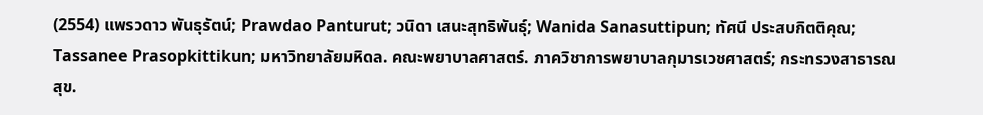(2554) แพรวดาว พันธุรัตน์; Prawdao Panturut; วนิดา เสนะสุทธิพันธุ์; Wanida Sanasuttipun; ทัศนี ประสบกิตติคุณ; Tassanee Prasopkittikun; มหาวิทยาลัยมหิดล. คณะพยาบาลศาสตร์. ภาควิชาการพยาบาลกุมารเวชศาสตร์; กระทรวงสาธารณสุข.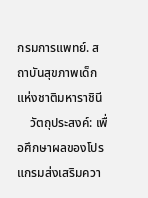กรมการแพทย์. สถาบันสุขภาพเด็กแห่งชาติมหาราชินี
    วัตถุประสงค์: เพื่อศึกษาผลของโปรแกรมส่งเสริมควา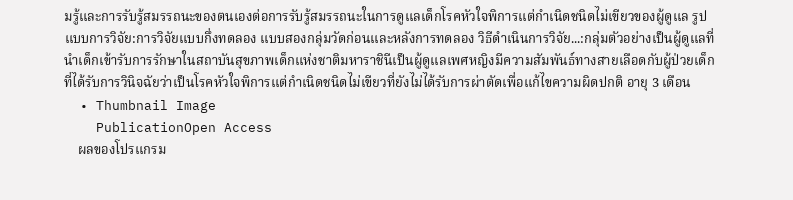มรู้และการรับรู้สมรรถนะของตนเองต่อการรับรู้สมรรถนะในการดูแลเด็กโรคหัวใจพิการแต่กําเนิดชนิดไม่เขียวของผู้ดูแล รูปแบบการวิจัย:การวิจัยแบบกึ่งทดลอง แบบสองกลุ่มวัดก่อนและหลังการทดลอง วิธีดําเนินการวิจัย...:กลุ่มตัวอย่างเป็นผู้ดูแลที่นําเด็กเข้ารับการรักษาในสถาบันสุขภาพเด็กแห่งชาติมหาราชินีเป็นผู้ดูแลเพศหญิงมีความสัมพันธ์ทางสายเลือดกับผู้ป่วยเด็กที่ได้รับการวินิจฉัยว่าเป็นโรคหัวใจพิการแต่กําเนิดชนิดไม่เขียวที่ยังไม่ได้รับการผ่าตัดเพื่อแก้ไขความผิดปกติ อายุ 3 เดือน
  • Thumbnail Image
    PublicationOpen Access
    ผลของโปรแกรม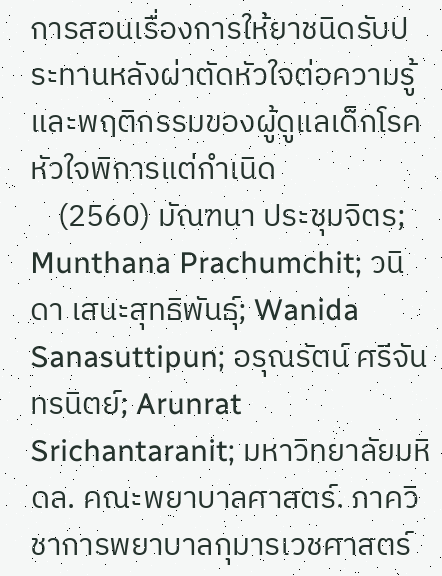การสอนเรื่องการให้ยาชนิดรับประทานหลังผ่าตัดหัวใจต่อความรู้และพฤติกรรมของผู้ดูแลเด็กโรคหัวใจพิการแต่กำเนิด
    (2560) มัณฑนา ประชุมจิตร; Munthana Prachumchit; วนิดา เสนะสุทธิพันธุ์; Wanida Sanasuttipun; อรุณรัตน์ ศรีจันทรนิตย์; Arunrat Srichantaranit; มหาวิทยาลัยมหิดล. คณะพยาบาลศาสตร์. ภาควิชาการพยาบาลกุมารเวชศาสตร์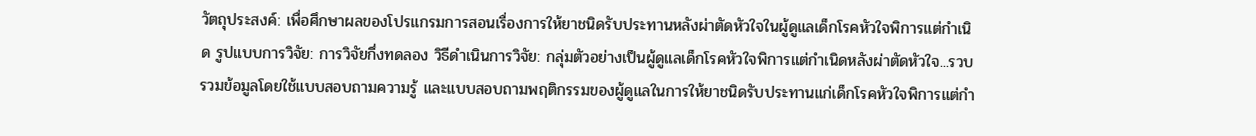วัตถุประสงค์: เพื่อศึกษาผลของโปรแกรมการสอนเรื่องการให้ยาชนิดรับประทานหลังผ่าตัดหัวใจในผู้ดูแลเด็กโรคหัวใจพิการแต่กำเนิด รูปแบบการวิจัย: การวิจัยกึ่งทดลอง วิธีดำเนินการวิจัย: กลุ่มตัวอย่างเป็นผู้ดูแลเด็กโรคหัวใจพิการแต่กำเนิดหลังผ่าตัดหัวใจ...รวบรวมข้อมูลโดยใช้แบบสอบถามความรู้ และแบบสอบถามพฤติกรรมของผู้ดูแลในการให้ยาชนิดรับประทานแก่เด็กโรคหัวใจพิการแต่กำ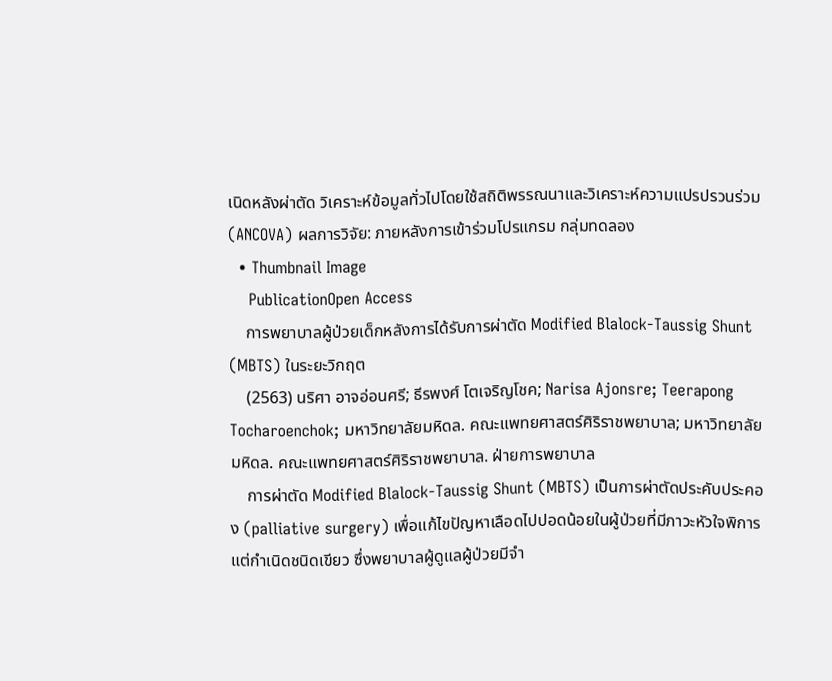เนิดหลังผ่าตัด วิเคราะห์ข้อมูลทั่วไปโดยใช้สถิติพรรณนาและวิเคราะห์ความแปรปรวนร่วม (ANCOVA) ผลการวิจัย: ภายหลังการเข้าร่วมโปรแกรม กลุ่มทดลอง
  • Thumbnail Image
    PublicationOpen Access
    การพยาบาลผู้ป่วยเด็กหลังการได้รับการผ่าตัด Modified Blalock-Taussig Shunt (MBTS) ในระยะวิกฤต
    (2563) นริศา อาจอ่อนศรี; ธีรพงศ์ โตเจริญโชค; Narisa Ajonsre; Teerapong Tocharoenchok; มหาวิทยาลัยมหิดล. คณะแพทยศาสตร์ศิริราชพยาบาล; มหาวิทยาลัยมหิดล. คณะแพทยศาสตร์ศิริราชพยาบาล. ฝ่ายการพยาบาล
    การผ่าตัด Modified Blalock-Taussig Shunt (MBTS) เป็นการผ่าตัดประคับประคอง (palliative surgery) เพื่อแก้ไขปัญหาเลือดไปปอดน้อยในผู้ป่วยที่มีภาวะหัวใจพิการแต่กำเนิดชนิดเขียว ซึ่งพยาบาลผู้ดูแลผู้ป่วยมีจำ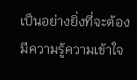เป็นอย่างยิ่งที่จะต้องมีความรู้ความเข้าใจ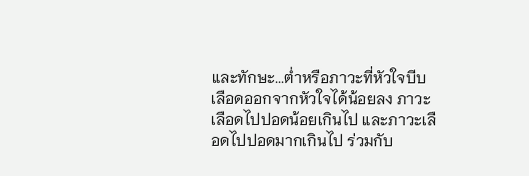และทักษะ...ต่ำหรือภาวะที่หัวใจบีบเลือดออกจากหัวใจได้น้อยลง ภาวะเลือดไปปอดน้อยเกินไป และภาวะเลือดไปปอดมากเกินไป ร่วมกับ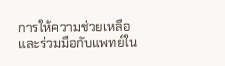การให้ความช่วยเหลือและร่วมมือกับแพทย์ใน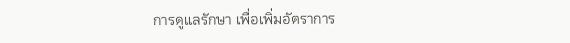การดูแลรักษา เพื่อเพิ่มอัตราการ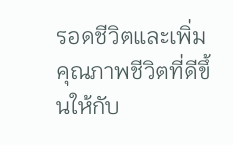รอดชีวิตและเพิ่มคุณภาพชีวิตที่ดีขึ้นให้กับ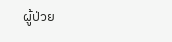ผู้ป่วย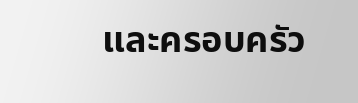และครอบครัว